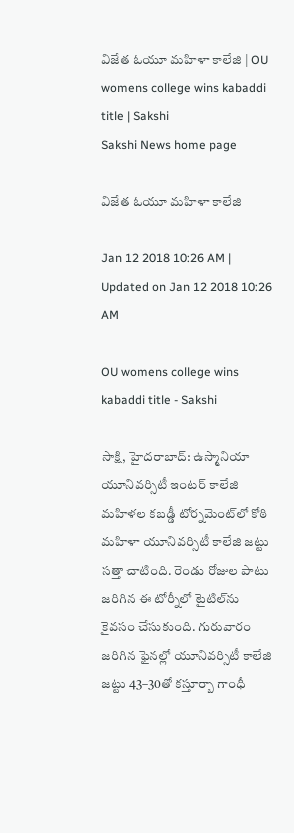విజేత ఓయూ మహిళా కాలేజి | OU womens college wins kabaddi title | Sakshi
Sakshi News home page

విజేత ఓయూ మహిళా కాలేజి

Jan 12 2018 10:26 AM | Updated on Jan 12 2018 10:26 AM

OU womens college wins kabaddi title - Sakshi

సాక్షి, హైదరాబాద్‌: ఉస్మానియా యూనివర్సిటీ ఇంటర్‌ కాలేజి మహిళల కబడ్డీ టోర్నమెంట్‌లో కోఠి మహిళా యూనివర్సిటీ కాలేజి జట్టు సత్తా చాటింది. రెండు రోజుల పాటు జరిగిన ఈ టోర్నీలో టైటిల్‌ను కైవసం చేసుకుంది. గురువారం జరిగిన ఫైనల్లో యూనివర్సిటీ కాలేజి జట్టు 43–30తో కస్తూర్బా గాంధీ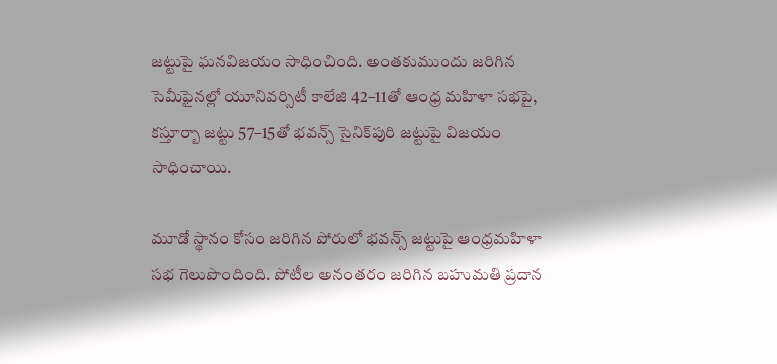జట్టుపై ఘనవిజయం సాధించింది. అంతకుముందు జరిగిన సెమీఫైనల్లో యూనివర్సిటీ కాలేజి 42–11తో ఆంధ్ర మహిళా సభపై, కస్తూర్బా జట్టు 57–15తో భవన్స్‌ సైనిక్‌పురి జట్టుపై విజయం సాధించాయి.

మూడో స్థానం కోసం జరిగిన పోరులో భవన్స్‌ జట్టుపై ఆంధ్రమహిళా సభ గెలుపొందింది. పోటీల అనంతరం జరిగిన బహుమతి ప్రదాన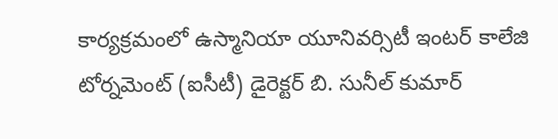కార్యక్రమంలో ఉస్మానియా యూనివర్సిటీ ఇంటర్‌ కాలేజి టోర్నమెంట్‌ (ఐసీటీ) డైరెక్టర్‌ బి. సునీల్‌ కుమార్‌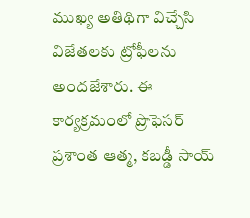ముఖ్య అతిథిగా విచ్చేసి విజేతలకు ట్రోఫీలను అందజేశారు. ఈ కార్యక్రమంలో ప్రొఫెసర్‌ ప్రశాంత ఆత్మ, కబడ్డీ సాయ్‌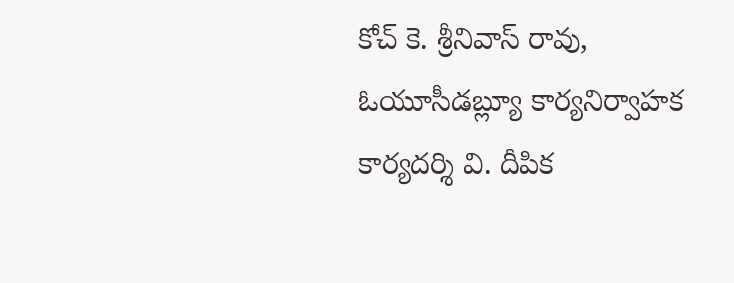కోచ్‌ కె. శ్రీనివాస్‌ రావు, ఓయూసీడబ్ల్యూ కార్యనిర్వాహక కార్యదర్శి వి. దీపిక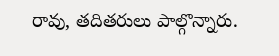రావు, తదితరులు పాల్గొన్నారు.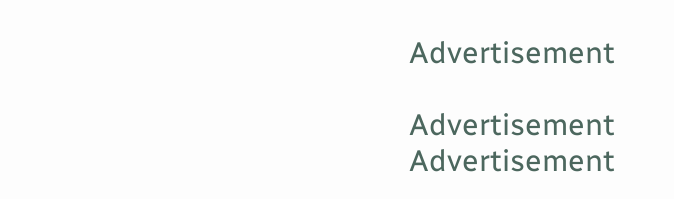Advertisement

Advertisement
Advertisement